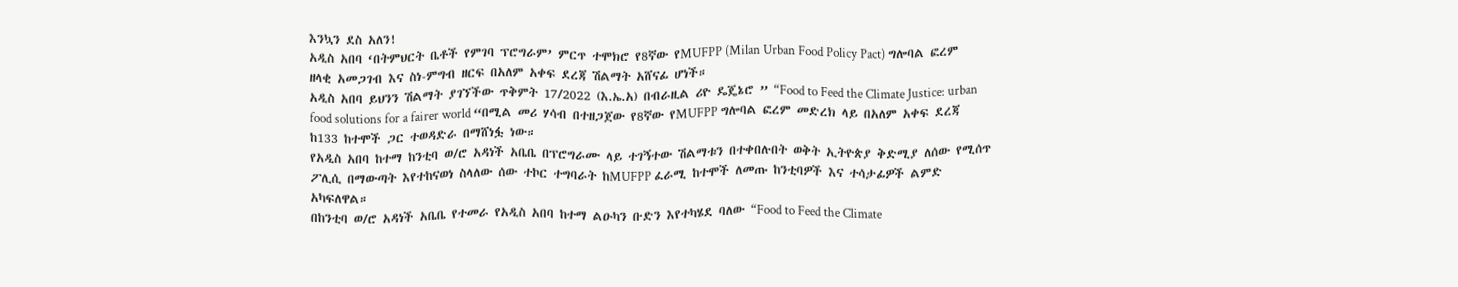እንኳን ደስ አለን!
አዲስ አበባ ‘በትምህርት ቤቶች የምገባ ፕሮግራም’ ምርጥ ተሞክሮ የ8ኛው የMUFPP (Milan Urban Food Policy Pact) ግሎባል ፎረም ዘላቂ አመጋገብ እና ስነ-ምግብ ዘርፍ በአለም አቀፍ ደረጃ ሽልማት አሸናፊ ሆነች።
አዲስ አበባ ይህንን ሽልማት ያገኘችው ጥቅምት 17/2022 (እ.ኤ.አ) በብራዚል ሪዮ ዴጄኔሮ ” “Food to Feed the Climate Justice: urban food solutions for a fairer world “በሚል መሪ ሃሳብ በተዘጋጀው የ8ኛው የMUFPP ግሎባል ፎረም መድረክ ላይ በአለም አቀፍ ደረጃ ከ133 ከተሞች ጋር ተወዳድራ በማሸነፏ ነው።
የአዲስ አበባ ከተማ ከንቲባ ወ/ሮ አዳነች አቤቤ በፕሮግራሙ ላይ ተገኝተው ሽልማቱን በተቀበሉበት ወቅት ኢትዮጵያ ቅድሚያ ለሰው የሚሰጥ ፖሊሲ በማውጣት እየተከናወነ ስላለው ሰው ተኮር ተግባራት ከMUFPP ፈራሚ ከተሞች ለመጡ ከንቲባዎች እና ተሳታፊዎች ልምድ አካፍለዋል።
በከንቲባ ወ/ሮ አዳነች አቤቤ የተመራ የአዲስ አበባ ከተማ ልዑካን ቡድን እየተካሄደ ባለው “Food to Feed the Climate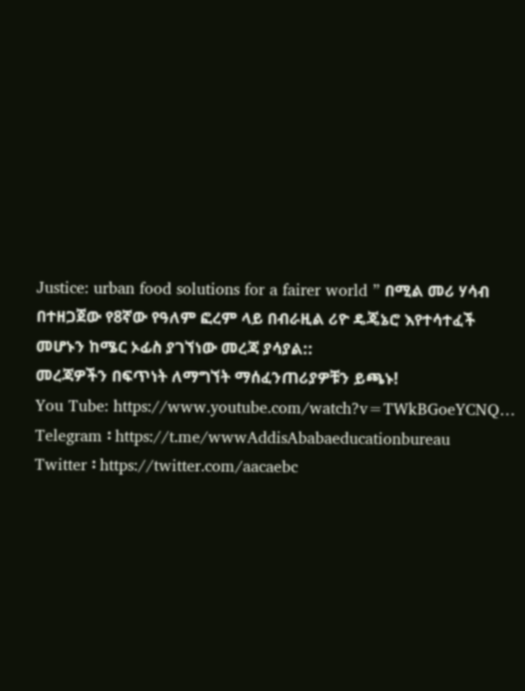Justice: urban food solutions for a fairer world ” በሚል መሪ ሃሳብ በተዘጋጀው የ8ኛው የዓለም ፎረም ላይ በብራዚል ሪዮ ዴጄኔሮ እየተሳተፈች መሆኑን ከሜር ኦፊስ ያገኘነው መረጃ ያሳያል::
መረጃዎችን በፍጥነት ለማግኘት ማሰፈንጠሪያዎቹን ይጫኑ!
You Tube: https://www.youtube.com/watch?v=TWkBGoeYCNQ…
Telegram ፡ https://t.me/wwwAddisAbabaeducationbureau
Twitter ፡ https://twitter.com/aacaebc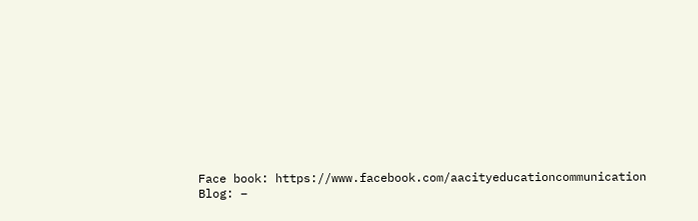Face book: https://www.facebook.com/aacityeducationcommunication
Blog: –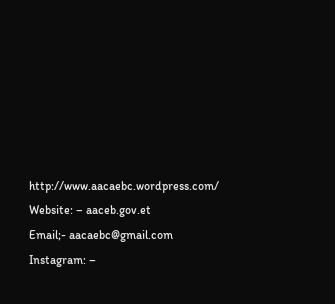http://www.aacaebc.wordpress.com/
Website: – aaceb.gov.et
Email;- aacaebc@gmail.com
Instagram: –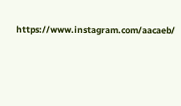https://www.instagram.com/aacaeb/